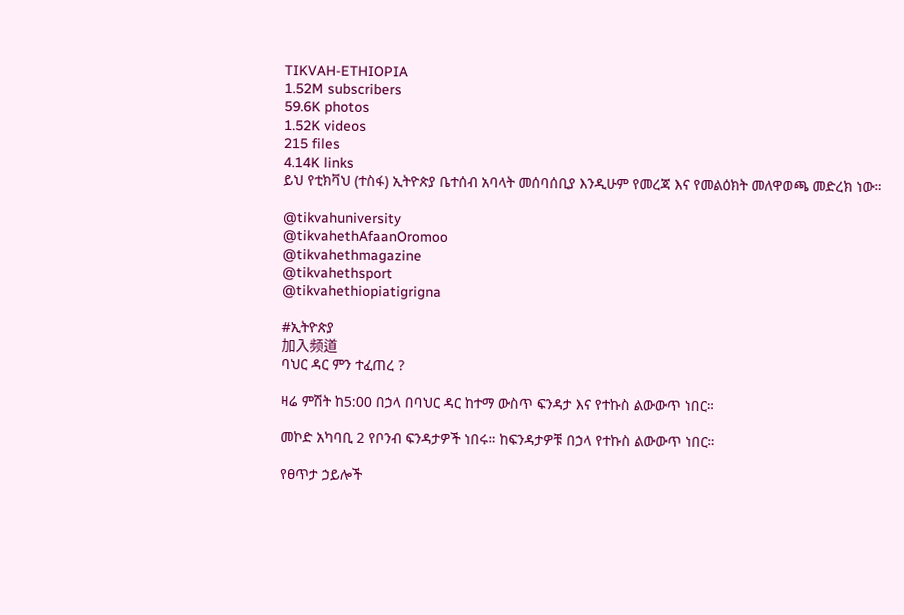TIKVAH-ETHIOPIA
1.52M subscribers
59.6K photos
1.52K videos
215 files
4.14K links
ይህ የቲክቫህ (ተስፋ) ኢትዮጵያ ቤተሰብ አባላት መሰባሰቢያ እንዲሁም የመረጃ እና የመልዕክት መለዋወጫ መድረክ ነው።

@tikvahuniversity
@tikvahethAfaanOromoo
@tikvahethmagazine
@tikvahethsport
@tikvahethiopiatigrigna

#ኢትዮጵያ
加入频道
ባህር ዳር ምን ተፈጠረ ?

ዛሬ ምሽት ከ5:00 በኃላ በባህር ዳር ከተማ ውስጥ ፍንዳታ እና የተኩስ ልውውጥ ነበር።

መኮድ አካባቢ 2 የቦንብ ፍንዳታዎች ነበሩ። ከፍንዳታዎቹ በኃላ የተኩስ ልውውጥ ነበር።

የፀጥታ ኃይሎች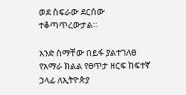ወደ ስፍራው ደርሰው ተቆጣጥረውታል።

አንድ ስማቸው በይፋ ያልተገለፀ የአማራ ክልል የፀጥታ ዘርፍ ከፍተኛ ኃላፊ ለኢትዮጵያ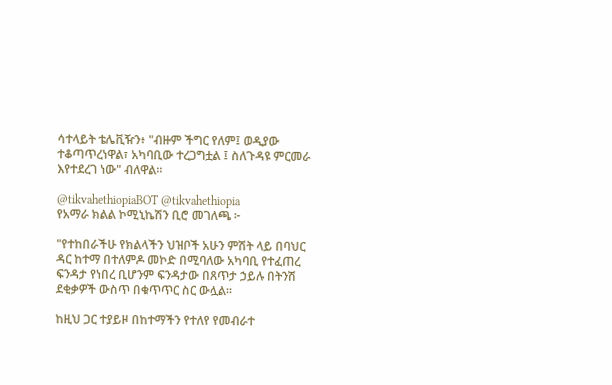ሳተላይት ቴሌቪዥን፥ "ብዙም ችግር የለም፤ ወዲያው ተቆጣጥረነዋል፣ አካባቢው ተረጋግቷል ፤ ስለጉዳዩ ምርመራ እየተደረገ ነው" ብለዋል።

@tikvahethiopiaBOT @tikvahethiopia
የአማራ ክልል ኮሚኒኬሽን ቢሮ መገለጫ ፦

"የተከበራችሁ የክልላችን ህዝቦች አሁን ምሽት ላይ በባህር ዳር ከተማ በተለምዶ መኮድ በሚባለው አካባቢ የተፈጠረ ፍንዳታ የነበረ ቢሆንም ፍንዳታው በጸጥታ ኃይሉ በትንሽ ደቂቃዎች ውስጥ በቁጥጥር ስር ውሏል፡፡

ከዚህ ጋር ተያይዞ በከተማችን የተለየ የመብራተ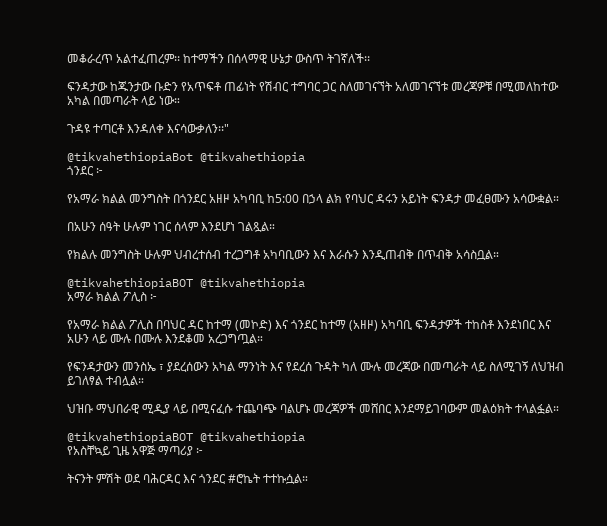መቆራረጥ አልተፈጠረም፡፡ ከተማችን በሰላማዊ ሁኔታ ውስጥ ትገኛለች፡፡

ፍንዳታው ከጁንታው ቡድን የአጥፍቶ ጠፊነት የሽብር ተግባር ጋር ስለመገናኘት አለመገናኘቱ መረጃዎቹ በሚመለከተው አካል በመጣራት ላይ ነው።

ጉዳዩ ተጣርቶ እንዳለቀ እናሳውቃለን፡፡"

@tikvahethiopiaBot @tikvahethiopia
ጎንደር ፦

የአማራ ክልል መንግስት በጎንደር አዘዞ አካባቢ ከ5:00 በኃላ ልክ የባህር ዳሩን አይነት ፍንዳታ መፈፀሙን አሳውቋል።

በአሁን ሰዓት ሁሉም ነገር ሰላም እንደሆነ ገልጿል።

የክልሉ መንግስት ሁሉም ህብረተሰብ ተረጋግቶ አካባቢውን እና እራሱን እንዲጠብቅ በጥብቅ አሳስቧል።

@tikvahethiopiaBOT @tikvahethiopia
አማራ ክልል ፖሊስ ፦

የአማራ ክልል ፖሊስ በባህር ዳር ከተማ (መኮድ) እና ጎንደር ከተማ (አዘዞ) አካባቢ ፍንዳታዎች ተከስቶ እንደነበር እና አሁን ላይ ሙሉ በሙሉ እንደቆመ አረጋግጧል።

የፍንዳታውን መንስኤ ፣ ያደረሰውን አካል ማንነት እና የደረሰ ጉዳት ካለ ሙሉ መረጃው በመጣራት ላይ ስለሚገኝ ለህዝብ ይገለፃል ተብሏል።

ህዝቡ ማህበራዊ ሚዲያ ላይ በሚናፈሱ ተጨባጭ ባልሆኑ መረጃዎች መሸበር እንደማይገባውም መልዕክት ተላልፏል።

@tikvahethiopiaBOT @tikvahethiopia
የአስቸኳይ ጊዜ አዋጅ ማጣሪያ ፦

ትናንት ምሽት ወደ ባሕርዳር እና ጎንደር #ሮኬት ተተኩሷል።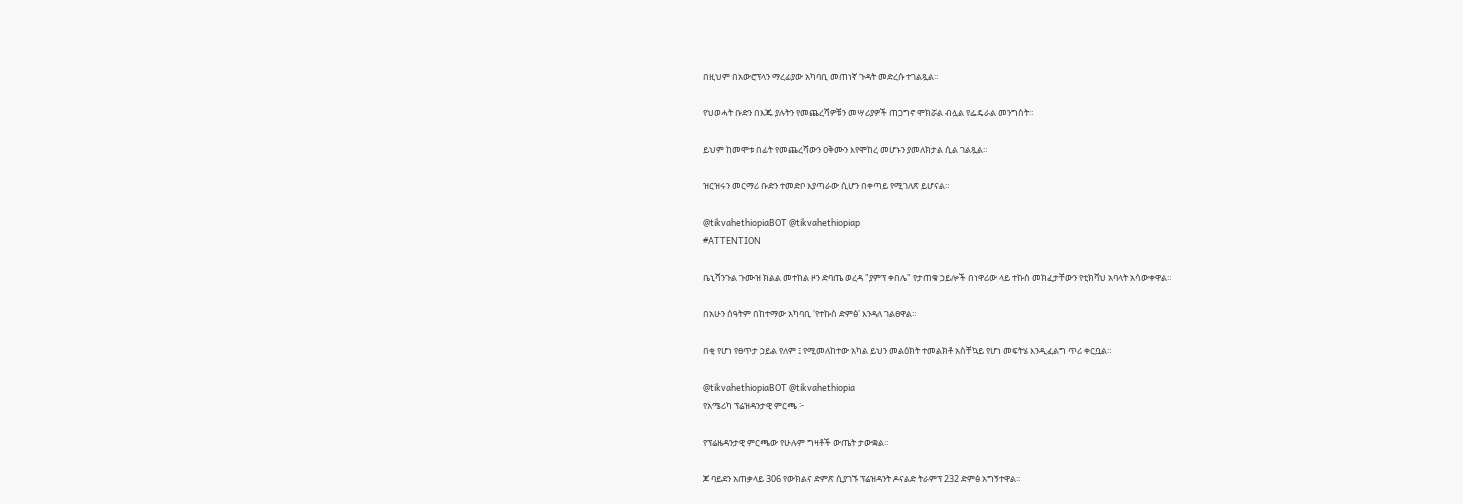በዚህም በአውሮፕላን ማረፊያው አካባቢ መጠነኛ ጉዳት መድረሱ ተገልጿል።

የህወሓት ቡድን በእጁ ያሉትን የመጨረሻዎቹን መሣሪያዎች ጠጋግኖ ሞክሯል ብሏል የፌዴራል መንግስት።

ይህም ከመሞቱ በፊት የመጨረሻውን ዐቅሙን እየሞከረ መሆኑን ያመለክታል ሲል ገልጿል።

ዝርዝሩን መርማሪ ቡድን ተመድቦ እያጣራው ሲሆን በቀጣይ የሚገለጽ ይሆናል።

@tikvahethiopiaBOT @tikvahethiopiap
#ATTENTION

ቤኒሻንጉል ጉሙዝ ክልል መተከል ዞን ድባጤ ወረዳ "ያምፕ ቀበሌ" የታጠቁ ኃይሎች በነዋሪው ላይ ተኩስ መክፈታቸውን የቲክቫህ አባላት አሳውቀዋል።

በአሁን ሰዓትም በከተማው አካባቢ 'የተኩስ ድምፅ' እንዳለ ገልፀዋል።

በቂ የሆነ የፀጥታ ኃይል የለም ፤ የሚመለከተው አካል ይህን መልዕክት ተመልክቶ አስቸኳይ የሆነ መፍትሄ እንዲፈልግ ጥሪ ቀርቧል።

@tikvahethiopiaBOT @tikvahethiopia
የአሜሪካ ፕሬዝዳንታዊ ምርጫ ፦

የፕሬዜዳንታዊ ምርጫው የሁሉም ግዛቶች ውጤት ታውቋል።

ጆ ባይደን አጠቃላይ 306 የውክልና ድምጽ ሲያገኙ ፕሬዝዳንት ዶናልድ ትራምፕ 232 ድምፅ አግኝተዋል።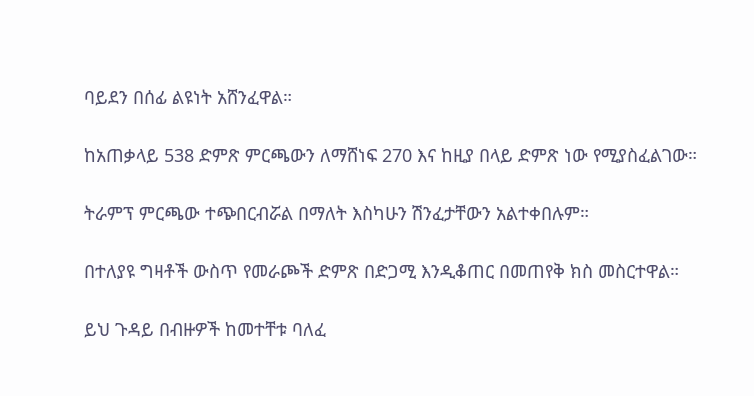ባይደን በሰፊ ልዩነት አሸንፈዋል።

ከአጠቃላይ 538 ድምጽ ምርጫውን ለማሸነፍ 270 እና ከዚያ በላይ ድምጽ ነው የሚያስፈልገው።

ትራምፕ ምርጫው ተጭበርብሯል በማለት እስካሁን ሽንፈታቸውን አልተቀበሉም።

በተለያዩ ግዛቶች ውስጥ የመራጮች ድምጽ በድጋሚ እንዲቆጠር በመጠየቅ ክስ መስርተዋል።

ይህ ጉዳይ በብዙዎች ከመተቸቱ ባለፈ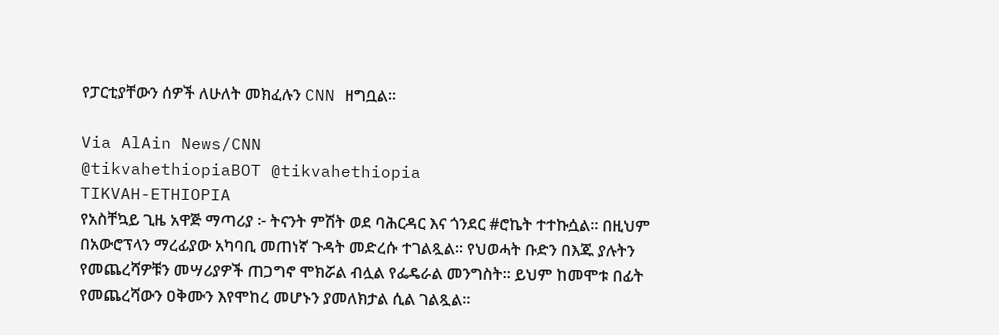የፓርቲያቸውን ሰዎች ለሁለት መክፈሉን CNN ዘግቧል።

Via AlAin News/CNN
@tikvahethiopiaBOT @tikvahethiopia
TIKVAH-ETHIOPIA
የአስቸኳይ ጊዜ አዋጅ ማጣሪያ ፦ ትናንት ምሽት ወደ ባሕርዳር እና ጎንደር #ሮኬት ተተኩሷል። በዚህም በአውሮፕላን ማረፊያው አካባቢ መጠነኛ ጉዳት መድረሱ ተገልጿል። የህወሓት ቡድን በእጁ ያሉትን የመጨረሻዎቹን መሣሪያዎች ጠጋግኖ ሞክሯል ብሏል የፌዴራል መንግስት። ይህም ከመሞቱ በፊት የመጨረሻውን ዐቅሙን እየሞከረ መሆኑን ያመለክታል ሲል ገልጿል።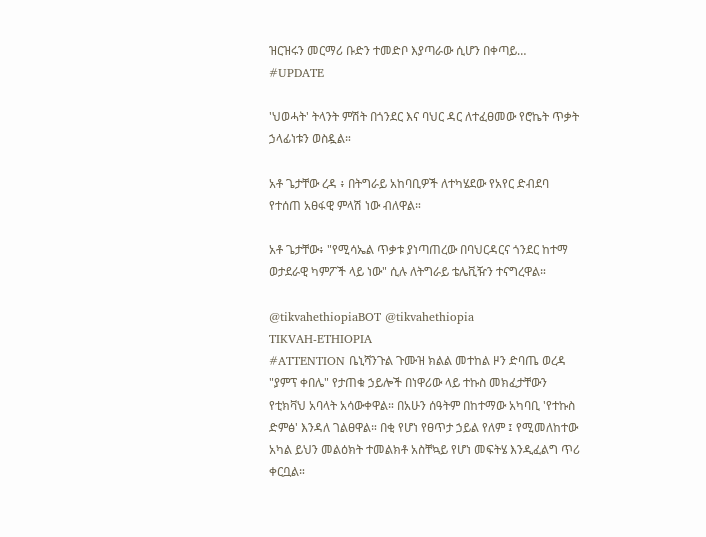ዝርዝሩን መርማሪ ቡድን ተመድቦ እያጣራው ሲሆን በቀጣይ…
#UPDATE

'ህወሓት' ትላንት ምሽት በጎንደር እና ባህር ዳር ለተፈፀመው የሮኬት ጥቃት ኃላፊነቱን ወስዷል።

አቶ ጌታቸው ረዳ ፥ በትግራይ አከባቢዎች ለተካሄደው የአየር ድብደባ የተሰጠ አፀፋዊ ምላሽ ነው ብለዋል።

አቶ ጌታቸው፥ "የሚሳኤል ጥቃቱ ያነጣጠረው በባህርዳርና ጎንደር ከተማ ወታደራዊ ካምፖች ላይ ነው" ሲሉ ለትግራይ ቴሌቪዥን ተናግረዋል።

@tikvahethiopiaBOT @tikvahethiopia
TIKVAH-ETHIOPIA
#ATTENTION ቤኒሻንጉል ጉሙዝ ክልል መተከል ዞን ድባጤ ወረዳ "ያምፕ ቀበሌ" የታጠቁ ኃይሎች በነዋሪው ላይ ተኩስ መክፈታቸውን የቲክቫህ አባላት አሳውቀዋል። በአሁን ሰዓትም በከተማው አካባቢ 'የተኩስ ድምፅ' እንዳለ ገልፀዋል። በቂ የሆነ የፀጥታ ኃይል የለም ፤ የሚመለከተው አካል ይህን መልዕክት ተመልክቶ አስቸኳይ የሆነ መፍትሄ እንዲፈልግ ጥሪ ቀርቧል።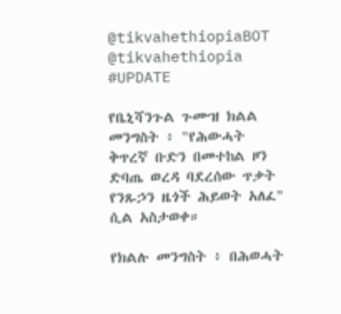@tikvahethiopiaBOT @tikvahethiopia
#UPDATE

የቤኒሻንጉል ጉሙዝ ክልል መንግስት ፥ "የሕውሓት ቅጥረኛ ቡድን በመተከል ዞን ድባጤ ወረዳ ባደረሰው ጥቃት የንጹኃን ዜጎች ሕይወት አለፈ" ሲል አስታወቀ።

የክልሉ መንግስት ፥ በሕወሓት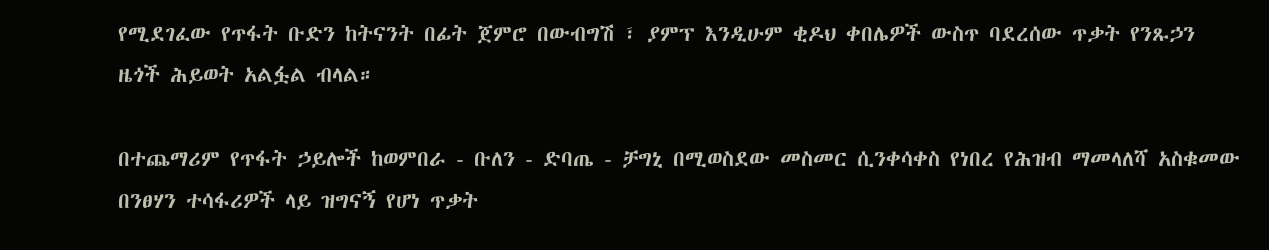የሚደገፈው የጥፋት ቡድን ከትናንት በፊት ጀምሮ በውብግሽ ፣ ያምፕ እንዲሁም ቂዶህ ቀበሌዎች ውስጥ ባደረሰው ጥቃት የንጹኃን ዜጎች ሕይወት አልፏል ብላል።

በተጨማሪም የጥፋት ኃይሎች ከወምበራ - ቡለን - ድባጤ - ቻግኒ በሚወስደው መስመር ሲንቀሳቀስ የነበረ የሕዝብ ማመላለሻ አስቁመው በንፀሃን ተሳፋሪዎች ላይ ዝግናኝ የሆነ ጥቃት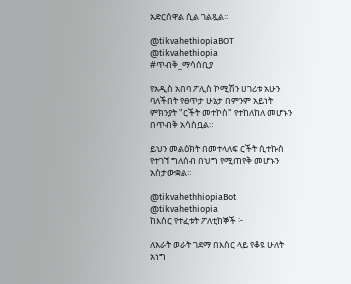አድርሰዋል ሲል ገልጿል።

@tikvahethiopiaBOT @tikvahethiopia
#ጥብቅ_ማሳሰቢያ

የአዲስ አበባ ፖሊስ ኮሚሽን ሀገሪቱ አሁን ባለችበት የፀጥታ ሁኔታ በምንም አይነት ምክንያት "ርችት መተኮስ" የተከለከለ መሆኑን በጥብቅ አሳስቧል።

ይህን መልዕክት በመተላለፍ ርችት ሲተኩስ የተገኘ ግለሰብ በህግ የሚጠየቅ መሆኑን አስታውቋል።

@tikvahethhiopiaBot @tikvahethiopia
ከእስር የተፈቱት ፖለቲከኞች ፦

ለአራት ወራት ገደማ በእስር ላይ የቆዩ ሁለት አነግ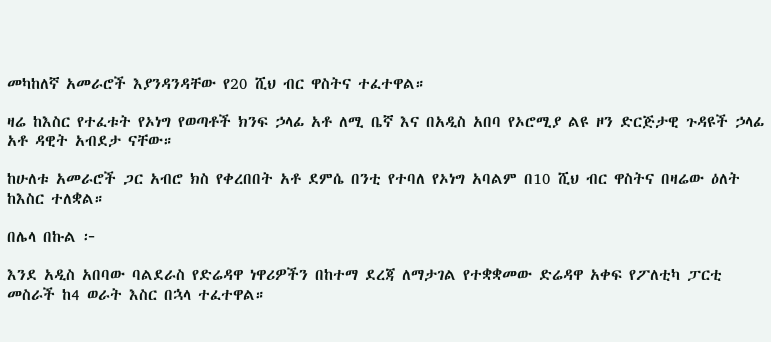መካከለኛ አመራሮች እያንዳንዳቸው የ20 ሺህ ብር ዋስትና ተፈተዋል።

ዛሬ ከእስር የተፈቱት የኦነግ የወጣቶች ክንፍ ኃላፊ አቶ ለሚ ቤኛ እና በአዲስ አበባ የኦሮሚያ ልዩ ዞን ድርጅታዊ ጉዳዩች ኃላፊ አቶ ዳዊት አብደታ ናቸው።

ከሁለቱ አመራሮች ጋር አብሮ ክስ የቀረበበት አቶ ደምሴ በንቲ የተባለ የኦነግ አባልም በ10 ሺህ ብር ዋስትና በዛሬው ዕለት ከእስር ተለቋል።

በሌላ በኩል ፦

እንደ አዲስ አበባው ባልደራስ የድሬዳዋ ነዋሪዎችን በከተማ ደረጃ ለማታገል የተቋቋመው ድሬዳዋ አቀፍ የፖለቲካ ፓርቲ መስራች ከ4 ወራት እስር በኋላ ተፈተዋል።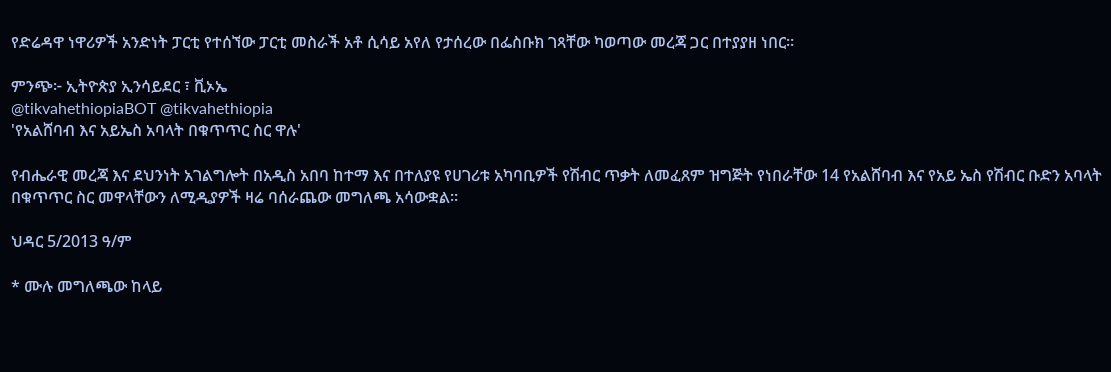የድሬዳዋ ነዋሪዎች አንድነት ፓርቲ የተሰኘው ፓርቲ መስራች አቶ ሲሳይ አየለ የታሰረው በፌስቡክ ገጻቸው ካወጣው መረጃ ጋር በተያያዘ ነበር።

ምንጭ፦ ኢትዮጵያ ኢንሳይደር ፣ ቪኦኤ
@tikvahethiopiaBOT @tikvahethiopia
'የአልሸባብ እና አይኤስ አባላት በቁጥጥር ስር ዋሉ'

የብሔራዊ መረጃ እና ደህንነት አገልግሎት በአዲስ አበባ ከተማ እና በተለያዩ የሀገሪቱ አካባቢዎች የሽብር ጥቃት ለመፈጸም ዝግጅት የነበራቸው 14 የአልሸባብ እና የአይ ኤስ የሽብር ቡድን አባላት በቁጥጥር ስር መዋላቸውን ለሚዲያዎች ዛሬ ባሰራጨው መግለጫ አሳውቋል።

ህዳር 5/2013 ዓ/ም

* ሙሉ መግለጫው ከላይ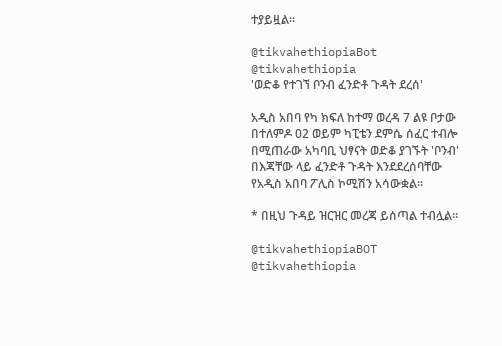ተያይዟል።

@tikvahethiopiaBot @tikvahethiopia
'ወድቆ የተገኘ ቦንብ ፈንድቶ ጉዳት ደረሰ'

አዲስ አበባ የካ ክፍለ ከተማ ወረዳ 7 ልዩ ቦታው በተለምዶ 02 ወይም ካፒቴን ደምሴ ሰፈር ተብሎ በሚጠራው አካባቢ ህፃናት ወድቆ ያገኙት 'ቦንብ' በእጃቸው ላይ ፈንድቶ ጉዳት እንደደረሰባቸው የአዲስ አበባ ፖሊስ ኮሚሽን አሳውቋል።

* በዚህ ጉዳይ ዝርዝር መረጃ ይሰጣል ተብሏል።

@tikvahethiopiaBOT @tikvahethiopia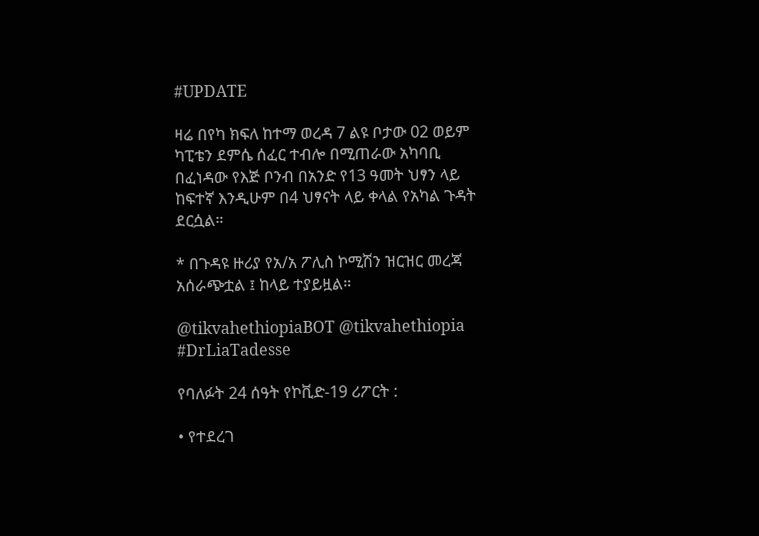#UPDATE

ዛሬ በየካ ክፍለ ከተማ ወረዳ 7 ልዩ ቦታው 02 ወይም ካፒቴን ደምሴ ሰፈር ተብሎ በሚጠራው አካባቢ በፈነዳው የእጅ ቦንብ በአንድ የ13 ዓመት ህፃን ላይ ከፍተኛ እንዲሁም በ4 ህፃናት ላይ ቀላል የአካል ጉዳት ደርሷል።

* በጉዳዩ ዙሪያ የአ/አ ፖሊስ ኮሚሽን ዝርዝር መረጃ አሰራጭቷል ፤ ከላይ ተያይዟል።

@tikvahethiopiaBOT @tikvahethiopia
#DrLiaTadesse

የባለፉት 24 ሰዓት የኮቪድ-19 ሪፖርት :

• የተደረገ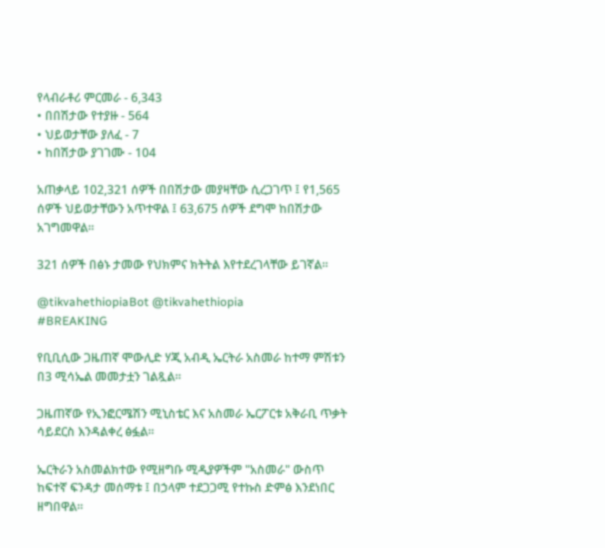የላብራቶሪ ምርመራ - 6,343
• በበሽታው የተያዙ - 564
• ህይወታቸው ያለፈ - 7
• ከበሽታው ያገገሙ - 104

አጠቃላይ 102,321 ሰዎች በበሽታው መያዛቸው ሲረጋገጥ ፤ የ1,565 ሰዎች ህይወታቸውን አጥተዋል ፤ 63,675 ሰዎች ደግሞ ከበሽታው አገግመዋል።

321 ሰዎች በፅኑ ታመው የህክምና ክትትል እየተደረገላቸው ይገኛል።

@tikvahethiopiaBot @tikvahethiopia
#BREAKING

የቢቢሲው ጋዜጠኛ ሞውሊድ ሃጂ አብዲ ኤርትራ አስመራ ከተማ ምሽቱን በ3 ሚሳኤል መመታቷን ገልጿል።

ጋዜጠኛው የኢንፎርሜሽን ሚኒስቴር እና አስመራ ኤርፖርቱ አቅራቢ ጥቃት ሳይደርስ እንዳልቀረ ፅፏል።

ኤርትራን አስመልክተው የሚዘግቡ ሚዲያዎችም "አስመራ" ውስጥ ከፍተኛ ፍንዳታ መሰማቱ ፤ በኃላም ተደጋጋሚ የተኩስ ድምፅ እንደነበር ዘግበዋል።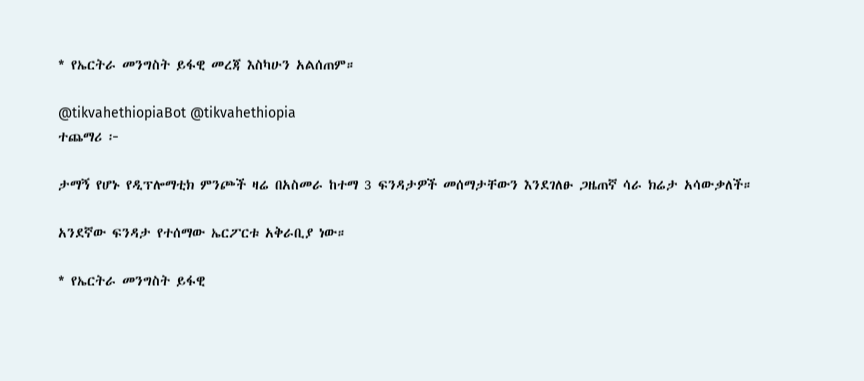* የኤርትራ መንግስት ይፋዊ መረጃ እስካሁን አልሰጠም።

@tikvahethiopiaBot @tikvahethiopia
ተጨማሪ ፦

ታማኝ የሆኑ የዲፕሎማቲክ ምንጮች ዛሬ በአስመራ ከተማ 3 ፍንዳታዎች መሰማታቸውን እንደገለፁ ጋዜጠኛ ሳራ ክሬታ አሳውቃለች።

አንደኛው ፍንዳታ የተሰማው ኤርፖርቱ አቅራቢያ ነው።

* የኤርትራ መንግስት ይፋዊ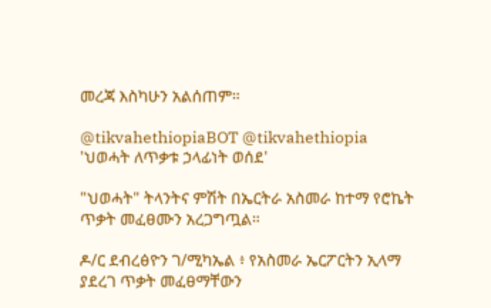መረጃ እስካሁን አልሰጠም።

@tikvahethiopiaBOT @tikvahethiopia
'ህወሓት ለጥቃቱ ኃላፊነት ወሰደ'

"ህወሓት" ትላንትና ምሽት በኤርትራ አስመራ ከተማ የሮኬት ጥቃት መፈፀሙን አረጋግጧል።

ዶ/ር ደብረፅዮን ገ/ሚካኤል ፥ የአስመራ ኤርፖርትን ኢላማ ያደረገ ጥቃት መፈፀማቸውን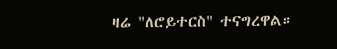ዛሬ "ለሮይተርስ" ተናግረዋል።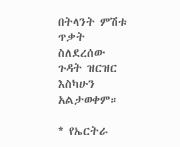በትላንት ምሽቱ ጥቃት ስለደረሰው ጉዳት ዝርዝር እስካሁን አልታወቀም።

* የኤርትራ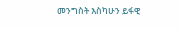መንግስት እስካሁን ይፋዊ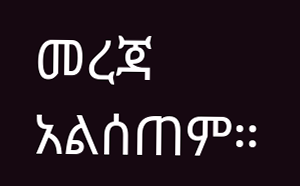መረጃ አልሰጠም።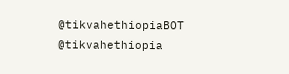@tikvahethiopiaBOT @tikvahethiopia